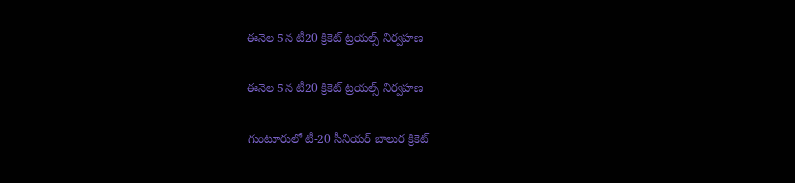ఈనెల 5న టీ20 క్రికెట్ ట్రయల్స్ నిర్వహణ

ఈనెల 5న టీ20 క్రికెట్ ట్రయల్స్ నిర్వహణ

గుంటూరులో టీ-20 సీనియర్ బాలుర క్రికెట్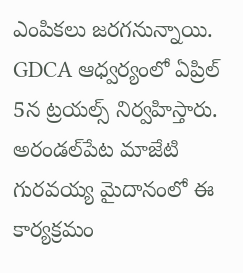ఎంపికలు జరగనున్నాయి. GDCA ఆధ్వర్యంలో ఏప్రిల్ 5న ట్రయల్స్ నిర్వహిస్తారు. అరండల్‌పేట మాజేటి గురవయ్య మైదానంలో ఈ కార్యక్రమం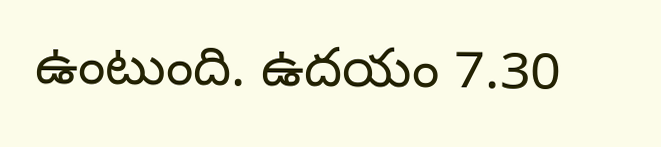ఉంటుంది. ఉదయం 7.30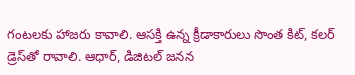గంటలకు హాజరు కావాలి. ఆసక్తి ఉన్న క్రీడాకారులు సొంత కిట్, కలర్ డ్రెస్‌తో రావాలి. ఆధార్, డిజిటల్ జనన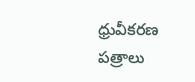ధ్రువీకరణ పత్రాలు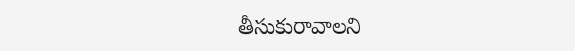తీసుకురావాలని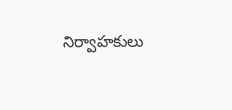నిర్వాహకులు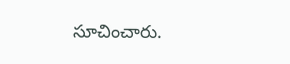సూచించారు.